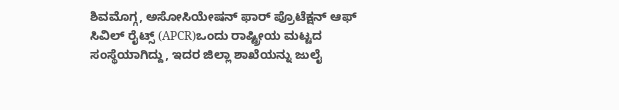ಶಿವಮೊಗ್ಗ, ಅಸೋಸಿಯೇಷನ್ ಫಾರ್ ಪ್ರೊಟೆಕ್ಷನ್ ಆಫ್ ಸಿವಿಲ್ ರೈಟ್ಸ್ (APCR)ಒಂದು ರಾಷ್ಟ್ರೀಯ ಮಟ್ಟದ ಸಂಸ್ಥೆಯಾಗಿದ್ದು, ಇದರ ಜಿಲ್ಲಾ ಶಾಖೆಯನ್ನು ಜುಲೈ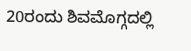20ರಂದು ಶಿವಮೊಗ್ಗದಲ್ಲಿ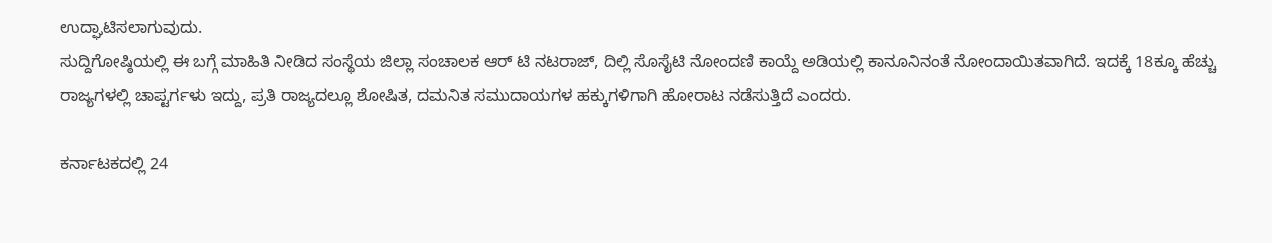ಉದ್ಘಾಟಿಸಲಾಗುವುದು.
ಸುದ್ದಿಗೋಷ್ಠಿಯಲ್ಲಿ ಈ ಬಗ್ಗೆ ಮಾಹಿತಿ ನೀಡಿದ ಸಂಸ್ಥೆಯ ಜಿಲ್ಲಾ ಸಂಚಾಲಕ ಆರ್ ಟಿ ನಟರಾಜ್, ದಿಲ್ಲಿ ಸೊಸೈಟಿ ನೋಂದಣಿ ಕಾಯ್ದೆ ಅಡಿಯಲ್ಲಿ ಕಾನೂನಿನಂತೆ ನೋಂದಾಯಿತವಾಗಿದೆ. ಇದಕ್ಕೆ 18ಕ್ಕೂ ಹೆಚ್ಚು ರಾಜ್ಯಗಳಲ್ಲಿ ಚಾಪ್ಟರ್ಗಳು ಇದ್ದು, ಪ್ರತಿ ರಾಜ್ಯದಲ್ಲೂ ಶೋಷಿತ, ದಮನಿತ ಸಮುದಾಯಗಳ ಹಕ್ಕುಗಳಿಗಾಗಿ ಹೋರಾಟ ನಡೆಸುತ್ತಿದೆ ಎಂದರು.

ಕರ್ನಾಟಕದಲ್ಲಿ 24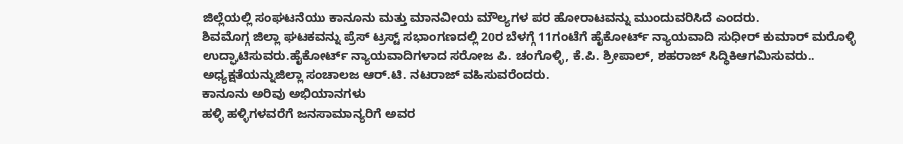ಜಿಲ್ಲೆಯಲ್ಲಿ ಸಂಘಟನೆಯು ಕಾನೂನು ಮತ್ತು ಮಾನವೀಯ ಮೌಲ್ಯಗಳ ಪರ ಹೋರಾಟವನ್ನು ಮುಂದುವರಿಸಿದೆ ಎಂದರು.
ಶಿವಮೊಗ್ಗ ಜಿಲ್ಲಾ ಘಟಕವನ್ನು ಪ್ರೆಸ್ ಟ್ರಸ್ಟ್ ಸಭಾಂಗಣದಲ್ಲಿ 20ರ ಬೆಳಗ್ಗೆ 11ಗಂಟೆಗೆ ಹೈಕೋರ್ಟ್ ನ್ಯಾಯವಾದಿ ಸುಧೀರ್ ಕುಮಾರ್ ಮರೊಳ್ಳಿ ಉದ್ಘಾಟಿಸುವರು.ಹೈಕೋರ್ಟ್ ನ್ಯಾಯವಾದಿಗಳಾದ ಸರೋಜ ಪಿ. ಚಂಗೊಳ್ಳಿ, ಕೆ.ಪಿ. ಶ್ರೀಪಾಲ್, ಶಹರಾಜ್ ಸಿದ್ಧಿಕಿಆಗಮಿಸುವರು.. ಅಧ್ಯಕ್ಷತೆಯನ್ನುಜಿಲ್ಲಾ ಸಂಚಾಲಜ ಆರ್.ಟಿ. ನಟರಾಜ್ ವಹಿಸುವರೆಂದರು.
ಕಾನೂನು ಅರಿವು ಅಭಿಯಾನಗಳು
ಹಳ್ಳಿ ಹಳ್ಳಿಗಳವರೆಗೆ ಜನಸಾಮಾನ್ಯರಿಗೆ ಅವರ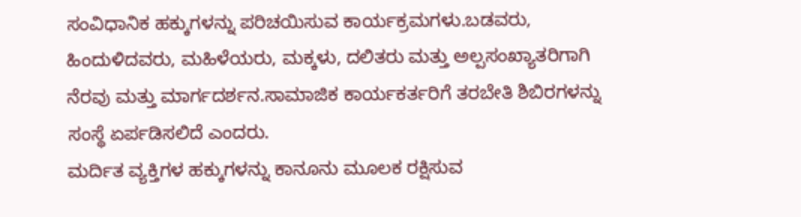ಸಂವಿಧಾನಿಕ ಹಕ್ಕುಗಳನ್ನು ಪರಿಚಯಿಸುವ ಕಾರ್ಯಕ್ರಮಗಳು.ಬಡವರು, ಹಿಂದುಳಿದವರು, ಮಹಿಳೆಯರು, ಮಕ್ಕಳು, ದಲಿತರು ಮತ್ತು ಅಲ್ಪಸಂಖ್ಯಾತರಿಗಾಗಿ ನೆರವು ಮತ್ತು ಮಾರ್ಗದರ್ಶನ.ಸಾಮಾಜಿಕ ಕಾರ್ಯಕರ್ತರಿಗೆ ತರಬೇತಿ ಶಿಬಿರಗಳನ್ನು ಸಂಸ್ಥೆ ಏರ್ಪಡಿಸಲಿದೆ ಎಂದರು.
ಮರ್ದಿತ ವ್ಯಕ್ತಿಗಳ ಹಕ್ಕುಗಳನ್ನು ಕಾನೂನು ಮೂಲಕ ರಕ್ಷಿಸುವ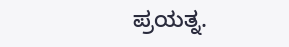ಪ್ರಯತ್ನ.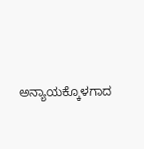ಅನ್ಯಾಯಕ್ಕೊಳಗಾದ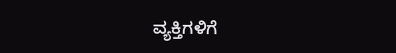ವ್ಯಕ್ತಿಗಳಿಗೆ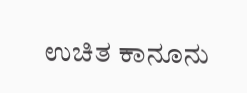ಉಚಿತ ಕಾನೂನು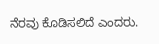ನೆರವು ಕೊಡಿಸಲಿದೆ ಎಂದರು.